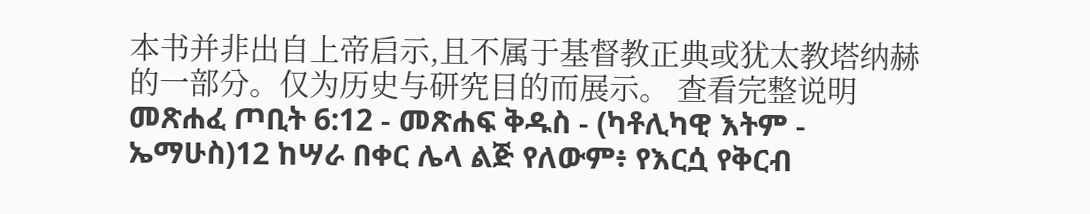本书并非出自上帝启示,且不属于基督教正典或犹太教塔纳赫的一部分。仅为历史与研究目的而展示。 查看完整说明 መጽሐፈ ጦቢት 6:12 - መጽሐፍ ቅዱስ - (ካቶሊካዊ እትም - ኤማሁስ)12 ከሣራ በቀር ሌላ ልጅ የለውም፥ የእርሷ የቅርብ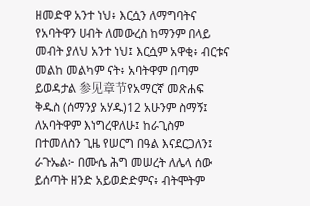ዘመድዋ አንተ ነህ፥ እርሷን ለማግባትና የአባትዋን ሀብት ለመውረስ ከማንም በላይ መብት ያለህ አንተ ነህ፤ እርሷም አዋቂ፥ ብርቱና መልከ መልካም ናት፥ አባትዋም በጣም ይወዳታል 参见章节የአማርኛ መጽሐፍ ቅዱስ (ሰማንያ አሃዱ)12 አሁንም ስማኝ፤ ለአባትዋም እነግረዋለሁ፤ ከራጊስም በተመለስን ጊዜ የሠርግ በዓል እናደርጋለን፤ ራጉኤል፦ በሙሴ ሕግ መሠረት ለሌላ ሰው ይሰጣት ዘንድ አይወድድምና፥ ብትሞትም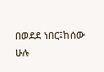በወደደ ነበር፤ከሰው ሁሉ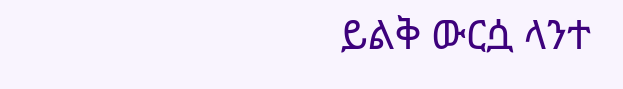ይልቅ ውርሷ ላንተ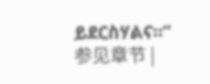ይደርስሃልና።” 参见章节 |